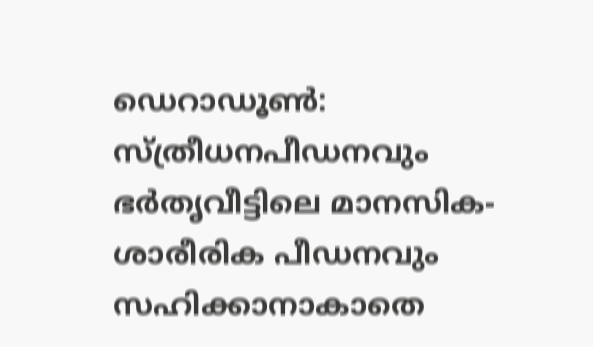ഡെറാഡൂൺ: സ്ത്രീധനപീഡനവും ഭർതൃവീട്ടിലെ മാനസിക-ശാരീരിക പീഡനവും സഹിക്കാനാകാതെ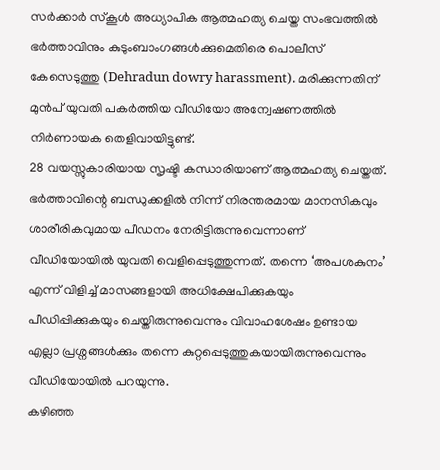സർക്കാർ സ്കൂൾ അധ്യാപിക ആത്മഹത്യ ചെയ്ത സംഭവത്തിൽ ഭർത്താവിനും കുടുംബാംഗങ്ങൾക്കുമെതിരെ പൊലീസ് കേസെടുത്തു (Dehradun dowry harassment). മരിക്കുന്നതിന് മുൻപ് യുവതി പകർത്തിയ വീഡിയോ അന്വേഷണത്തിൽ നിർണായക തെളിവായിട്ടുണ്ട്.
28 വയസ്സുകാരിയായ സൃഷ്ടി കന്ധാരിയാണ് ആത്മഹത്യ ചെയ്തത്. ഭർത്താവിന്റെ ബന്ധുക്കളിൽ നിന്ന് നിരന്തരമായ മാനസികവും ശാരീരികവുമായ പീഡനം നേരിട്ടിരുന്നുവെന്നാണ് വീഡിയോയിൽ യുവതി വെളിപ്പെടുത്തുന്നത്. തന്നെ ‘അപശകുനം’ എന്ന് വിളിച്ച് മാസങ്ങളായി അധിക്ഷേപിക്കുകയും പീഡിപ്പിക്കുകയും ചെയ്തിരുന്നുവെന്നും വിവാഹശേഷം ഉണ്ടായ എല്ലാ പ്രശ്നങ്ങൾക്കും തന്നെ കുറ്റപ്പെടുത്തുകയായിരുന്നുവെന്നും വീഡിയോയിൽ പറയുന്നു.
കഴിഞ്ഞ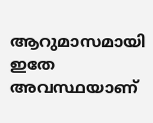ആറുമാസമായി ഇതേ അവസ്ഥയാണ്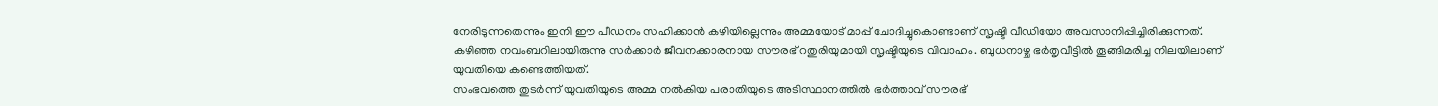നേരിടുന്നതെന്നും ഇനി ഈ പീഡനം സഹിക്കാൻ കഴിയില്ലെന്നും അമ്മയോട് മാപ്പ് ചോദിച്ചുകൊണ്ടാണ് സൃഷ്ടി വീഡിയോ അവസാനിപ്പിച്ചിരിക്കുന്നത്.
കഴിഞ്ഞ നവംബറിലായിരുന്നു സർക്കാർ ജീവനക്കാരനായ സൗരഭ് റതുരിയുമായി സൃഷ്ടിയുടെ വിവാഹം. ബുധനാഴ്ച ഭർതൃവീട്ടിൽ തൂങ്ങിമരിച്ച നിലയിലാണ് യുവതിയെ കണ്ടെത്തിയത്.
സംഭവത്തെ തുടർന്ന് യുവതിയുടെ അമ്മ നൽകിയ പരാതിയുടെ അടിസ്ഥാനത്തിൽ ഭർത്താവ് സൗരഭ്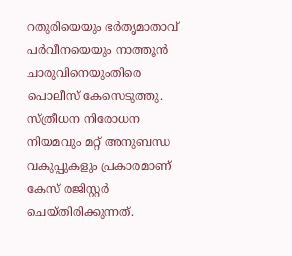റതുരിയെയും ഭർതൃമാതാവ് പർവീനയെയും നാത്തൂൻ ചാരുവിനെയുംതിരെ പൊലീസ് കേസെടുത്തു. സ്ത്രീധന നിരോധന നിയമവും മറ്റ് അനുബന്ധ വകുപ്പുകളും പ്രകാരമാണ് കേസ് രജിസ്റ്റർ ചെയ്തിരിക്കുന്നത്.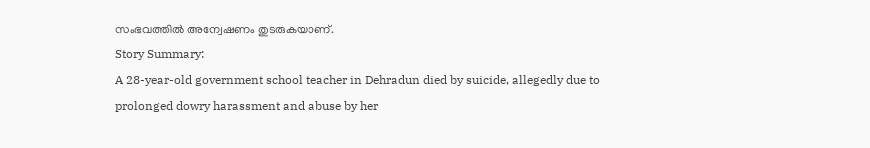സംഭവത്തിൽ അന്വേഷണം തുടരുകയാണ്.
Story Summary:
A 28-year-old government school teacher in Dehradun died by suicide, allegedly due to prolonged dowry harassment and abuse by her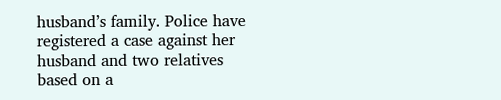husband’s family. Police have registered a case against her husband and two relatives based on a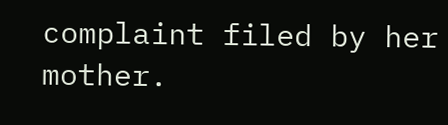complaint filed by her mother.